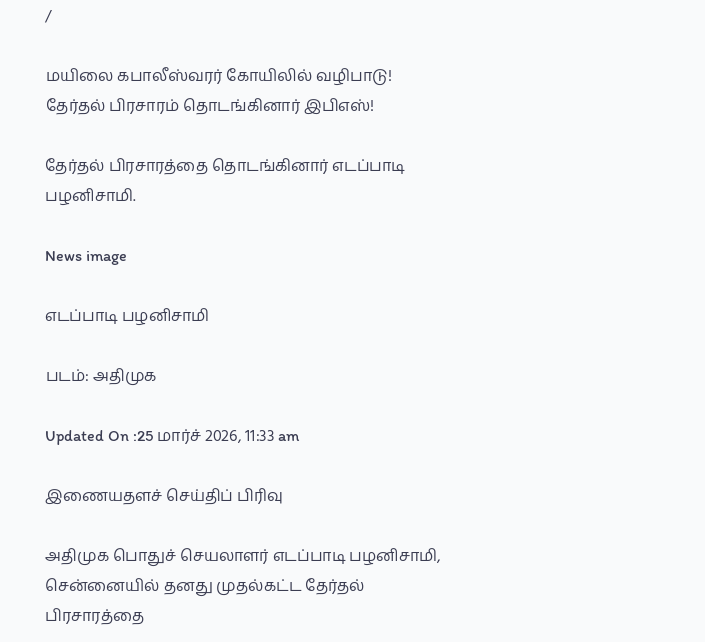/

மயிலை கபாலீஸ்வரர் கோயிலில் வழிபாடு! தேர்தல் பிரசாரம் தொடங்கினார் இபிஎஸ்!

தேர்தல் பிரசாரத்தை தொடங்கினார் எடப்பாடி பழனிசாமி.

News image

எடப்பாடி பழனிசாமி

படம்: அதிமுக

Updated On :25 மார்ச் 2026, 11:33 am

இணையதளச் செய்திப் பிரிவு

அதிமுக பொதுச் செயலாளர் எடப்பாடி பழனிசாமி, சென்னையில் தனது முதல்கட்ட தேர்தல் பிரசாரத்தை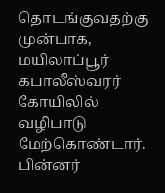தொடங்குவதற்கு முன்பாக, மயிலாப்பூர் கபாலீஸ்வரர் கோயிலில் வழிபாடு மேற்கொண்டார். பின்னர்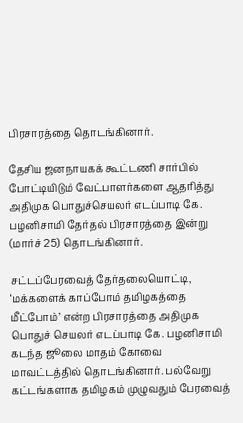பிரசாரத்தை தொடங்கினார்.

தேசிய ஜனநாயகக் கூட்டணி சார்பில் போட்டியிடும் வேட்பாளர்களை ஆதரித்து அதிமுக பொதுச்செயலர் எடப்பாடி கே. பழனிசாமி தேர்தல் பிரசாரத்தை இன்று (மார்ச் 25) தொடங்கினார்.

சட்டப்பேரவைத் தேர்தலையொட்டி, ‘மக்களைக் காப்போம் தமிழகத்தை மீட்போம்’ என்ற பிரசாரத்தை அதிமுக பொதுச் செயலர் எடப்பாடி கே. பழனிசாமி கடந்த ஜூலை மாதம் கோவை மாவட்டத்தில் தொடங்கினார். பல்வேறு கட்டங்களாக தமிழகம் முழுவதும் பேரவைத்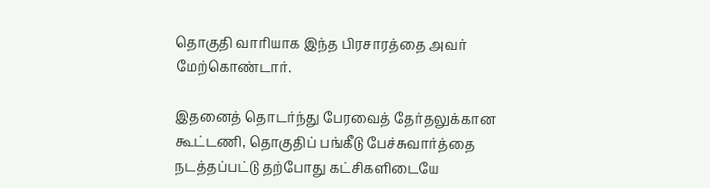தொகுதி வாரியாக இந்த பிரசாரத்தை அவர் மேற்கொண்டார்.

இதனைத் தொடர்ந்து பேரவைத் தேர்தலுக்கான கூட்டணி, தொகுதிப் பங்கீடு பேச்சுவார்த்தை நடத்தப்பட்டு தற்போது கட்சிகளிடையே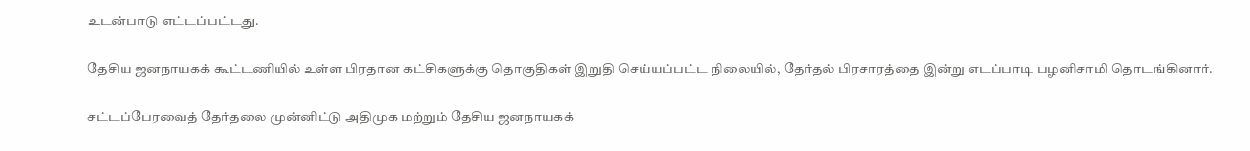உடன்பாடு எட்டப்பட்டது.

தேசிய ஜனநாயகக் கூட்டணியில் உள்ள பிரதான கட்சிகளுக்கு தொகுதிகள் இறுதி செய்யப்பட்ட நிலையில், தேர்தல் பிரசாரத்தை இன்று எடப்பாடி பழனிசாமி தொடங்கினார்.

சட்டப்பேரவைத் தேர்தலை முன்னிட்டு அதிமுக மற்றும் தேசிய ஜனநாயகக்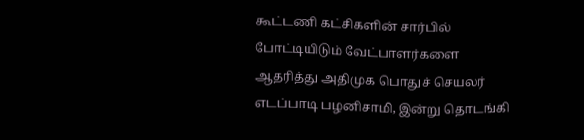கூட்டணி கட்சிகளின் சார்பில் போட்டியிடும் வேட்பாளர்களை ஆதரித்து அதிமுக பொதுச் செயலர் எடப்பாடி பழனிசாமி, இன்று தொடங்கி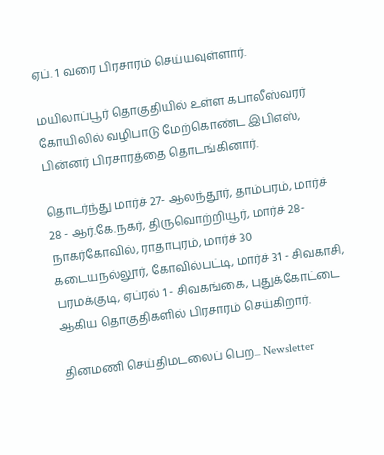ஏப். 1 வரை பிரசாரம் செய்யவுள்ளார்.

மயிலாப்பூர் தொகுதியில் உள்ள கபாலீஸ்வரர் கோயிலில் வழிபாடு மேற்கொண்ட இபிஎஸ், பின்னர் பிரசாரத்தை தொடங்கினார்.

தொடர்ந்து மார்ச் 27- ஆலந்தூர், தாம்பரம், மார்ச் 28 - ஆர்.கே.நகர், திருவொற்றியூர், மார்ச் 28-நாகர்கோவில், ராதாபுரம், மார்ச் 30 கடையநல்லூர், கோவில்பட்டி, மார்ச் 31 - சிவகாசி, பரமக்குடி, ஏப்ரல் 1 - சிவகங்கை, புதுக்கோட்டை ஆகிய தொகுதிகளில் பிரசாரம் செய்கிறார்.

தினமணி செய்திமடலைப் பெற... Newsletter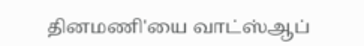தினமணி'யை வாட்ஸ்ஆப்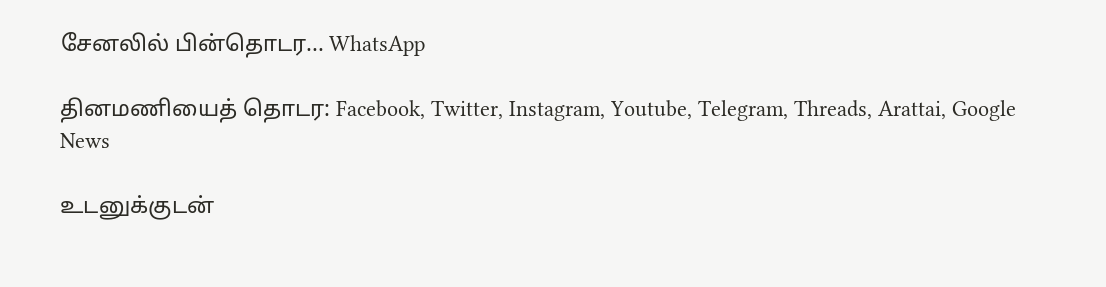சேனலில் பின்தொடர... WhatsApp

தினமணியைத் தொடர: Facebook, Twitter, Instagram, Youtube, Telegram, Threads, Arattai, Google News

உடனுக்குடன்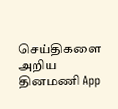செய்திகளை அறிய தினமணி App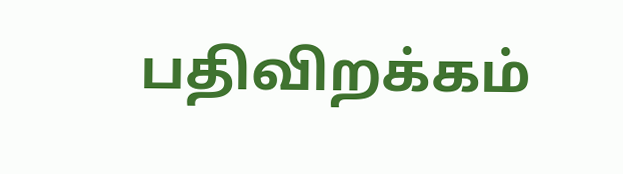பதிவிறக்கம்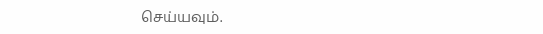செய்யவும்.